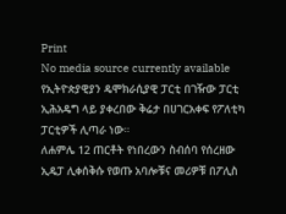Print
No media source currently available
የኢትዮጵያዊያን ዴሞክራሲያዊ ፓርቲ በገዥው ፓርቲ ኢሕአዴግ ላይ ያቀረበው ቅሬታ በሀገርአቀፍ የፖለቲካ ፓርቲዎች ሊጣራ ነው።
ለሐምሌ 12 ጠርቶት የነበረውን ስብሰባ የሰረዘው ኢዴፓ ሊቀሰቅሱ የወጡ አባሎቹና መሪዎቹ በፖሊስ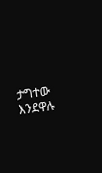ታግተው እንደዋሉ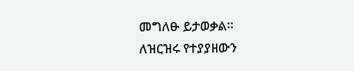መግለፁ ይታወቃል።
ለዝርዝሩ የተያያዘውን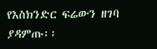የእስክንድር ፍሬውን ዘገባ ያዳምጡ፡፡